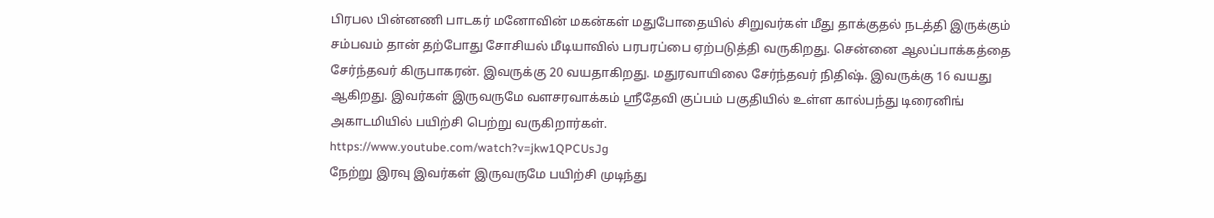பிரபல பின்னணி பாடகர் மனோவின் மகன்கள் மதுபோதையில் சிறுவர்கள் மீது தாக்குதல் நடத்தி இருக்கும் சம்பவம் தான் தற்போது சோசியல் மீடியாவில் பரபரப்பை ஏற்படுத்தி வருகிறது. சென்னை ஆலப்பாக்கத்தை சேர்ந்தவர் கிருபாகரன். இவருக்கு 20 வயதாகிறது. மதுரவாயிலை சேர்ந்தவர் நிதிஷ். இவருக்கு 16 வயது ஆகிறது. இவர்கள் இருவருமே வளசரவாக்கம் ஸ்ரீதேவி குப்பம் பகுதியில் உள்ள கால்பந்து டிரைனிங் அகாடமியில் பயிற்சி பெற்று வருகிறார்கள்.
https://www.youtube.com/watch?v=jkw1QPCUsJg
நேற்று இரவு இவர்கள் இருவருமே பயிற்சி முடிந்து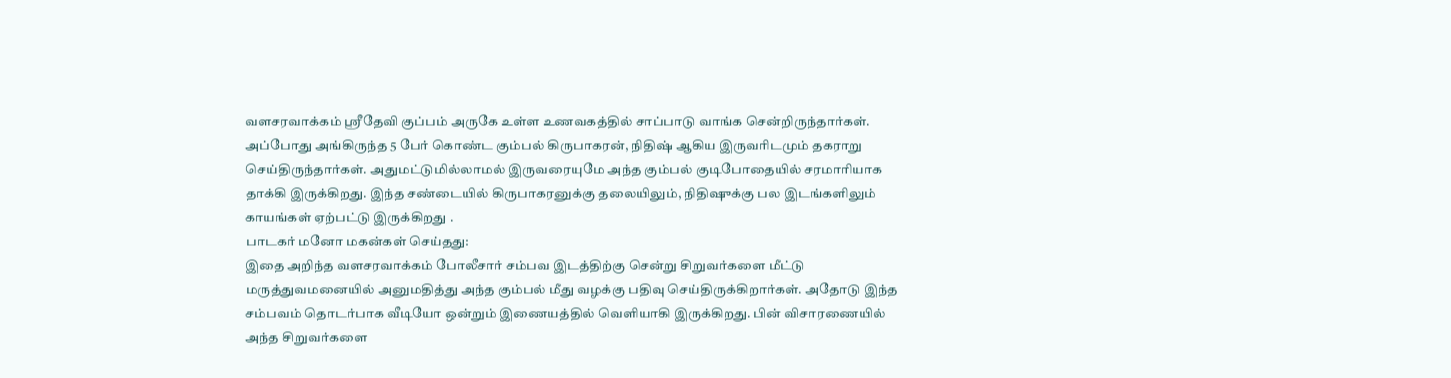வளசரவாக்கம் ஸ்ரீதேவி குப்பம் அருகே உள்ள உணவகத்தில் சாப்பாடு வாங்க சென்றிருந்தார்கள். அப்போது அங்கிருந்த 5 பேர் கொண்ட கும்பல் கிருபாகரன், நிதிஷ் ஆகிய இருவரிடமும் தகராறு செய்திருந்தார்கள். அதுமட்டுமில்லாமல் இருவரையுமே அந்த கும்பல் குடிபோதையில் சரமாரியாக தாக்கி இருக்கிறது. இந்த சண்டையில் கிருபாகரனுக்கு தலையிலும், நிதிஷுக்கு பல இடங்களிலும் காயங்கள் ஏற்பட்டு இருக்கிறது .
பாடகர் மனோ மகன்கள் செய்தது:
இதை அறிந்த வளசரவாக்கம் போலீசார் சம்பவ இடத்திற்கு சென்று சிறுவர்களை மீட்டு மருத்துவமனையில் அனுமதித்து அந்த கும்பல் மீது வழக்கு பதிவு செய்திருக்கிறார்கள். அதோடு இந்த சம்பவம் தொடர்பாக வீடியோ ஒன்றும் இணையத்தில் வெளியாகி இருக்கிறது. பின் விசாரணையில் அந்த சிறுவர்களை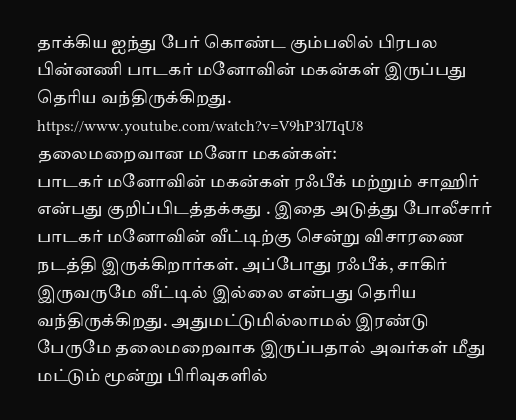தாக்கிய ஐந்து பேர் கொண்ட கும்பலில் பிரபல பின்னணி பாடகர் மனோவின் மகன்கள் இருப்பது தெரிய வந்திருக்கிறது.
https://www.youtube.com/watch?v=V9hP3l7IqU8
தலைமறைவான மனோ மகன்கள்:
பாடகர் மனோவின் மகன்கள் ரஃபீக் மற்றும் சாஹிர் என்பது குறிப்பிடத்தக்கது . இதை அடுத்து போலீசார் பாடகர் மனோவின் வீட்டிற்கு சென்று விசாரணை நடத்தி இருக்கிறார்கள். அப்போது ரஃபீக், சாகிர் இருவருமே வீட்டில் இல்லை என்பது தெரிய வந்திருக்கிறது. அதுமட்டுமில்லாமல் இரண்டு பேருமே தலைமறைவாக இருப்பதால் அவர்கள் மீது மட்டும் மூன்று பிரிவுகளில்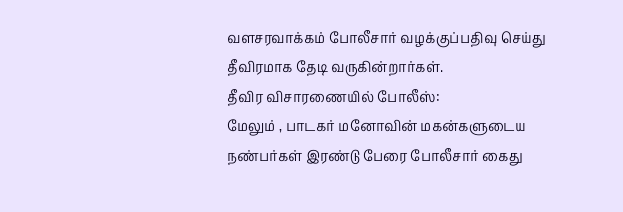வளசரவாக்கம் போலீசார் வழக்குப்பதிவு செய்து தீவிரமாக தேடி வருகின்றார்கள்.
தீவிர விசாரணையில் போலீஸ்:
மேலும் , பாடகர் மனோவின் மகன்களுடைய நண்பர்கள் இரண்டு பேரை போலீசார் கைது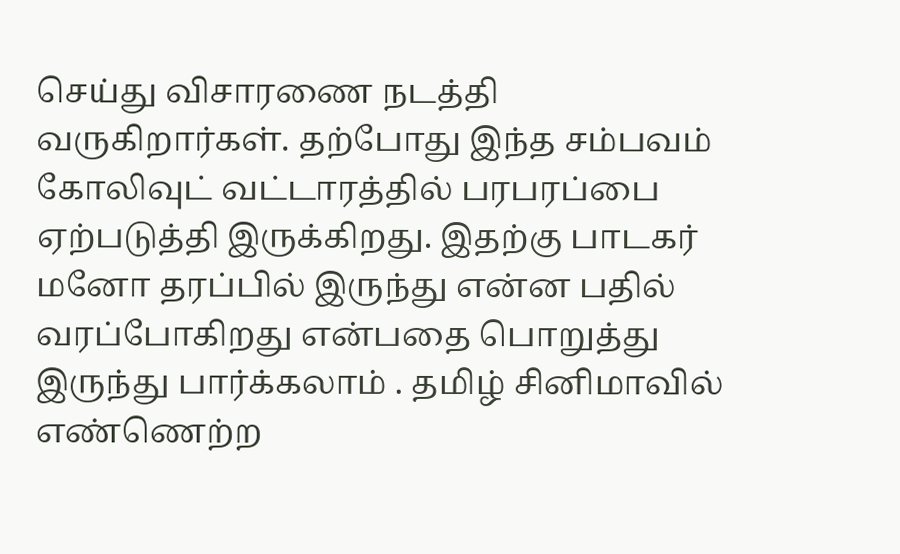செய்து விசாரணை நடத்தி வருகிறார்கள். தற்போது இந்த சம்பவம் கோலிவுட் வட்டாரத்தில் பரபரப்பை ஏற்படுத்தி இருக்கிறது. இதற்கு பாடகர் மனோ தரப்பில் இருந்து என்ன பதில் வரப்போகிறது என்பதை பொறுத்து இருந்து பார்க்கலாம் . தமிழ் சினிமாவில் எண்ணெற்ற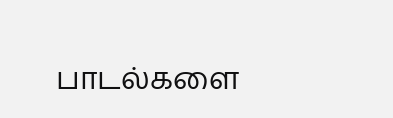பாடல்களை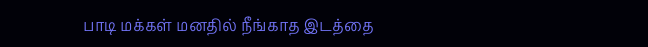பாடி மக்கள் மனதில் நீங்காத இடத்தை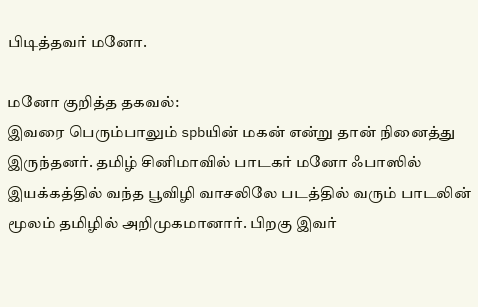பிடித்தவர் மனோ.

மனோ குறித்த தகவல்:
இவரை பெரும்பாலும் spbயின் மகன் என்று தான் நினைத்து இருந்தனர். தமிழ் சினிமாவில் பாடகர் மனோ ஃபாஸில் இயக்கத்தில் வந்த பூவிழி வாசலிலே படத்தில் வரும் பாடலின் மூலம் தமிழில் அறிமுகமானார். பிறகு இவர்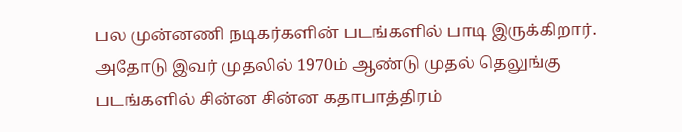பல முன்னணி நடிகர்களின் படங்களில் பாடி இருக்கிறார். அதோடு இவர் முதலில் 1970ம் ஆண்டு முதல் தெலுங்கு படங்களில் சின்ன சின்ன கதாபாத்திரம்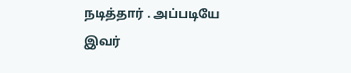நடித்தார் . அப்படியே இவர்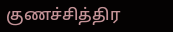குணச்சித்திர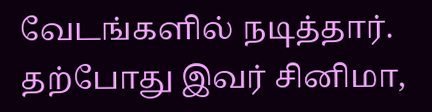வேடங்களில் நடித்தார். தற்போது இவர் சினிமா,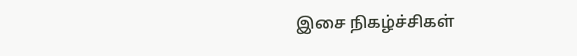இசை நிகழ்ச்சிகள்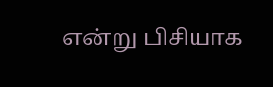என்று பிசியாக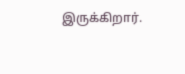இருக்கிறார்.